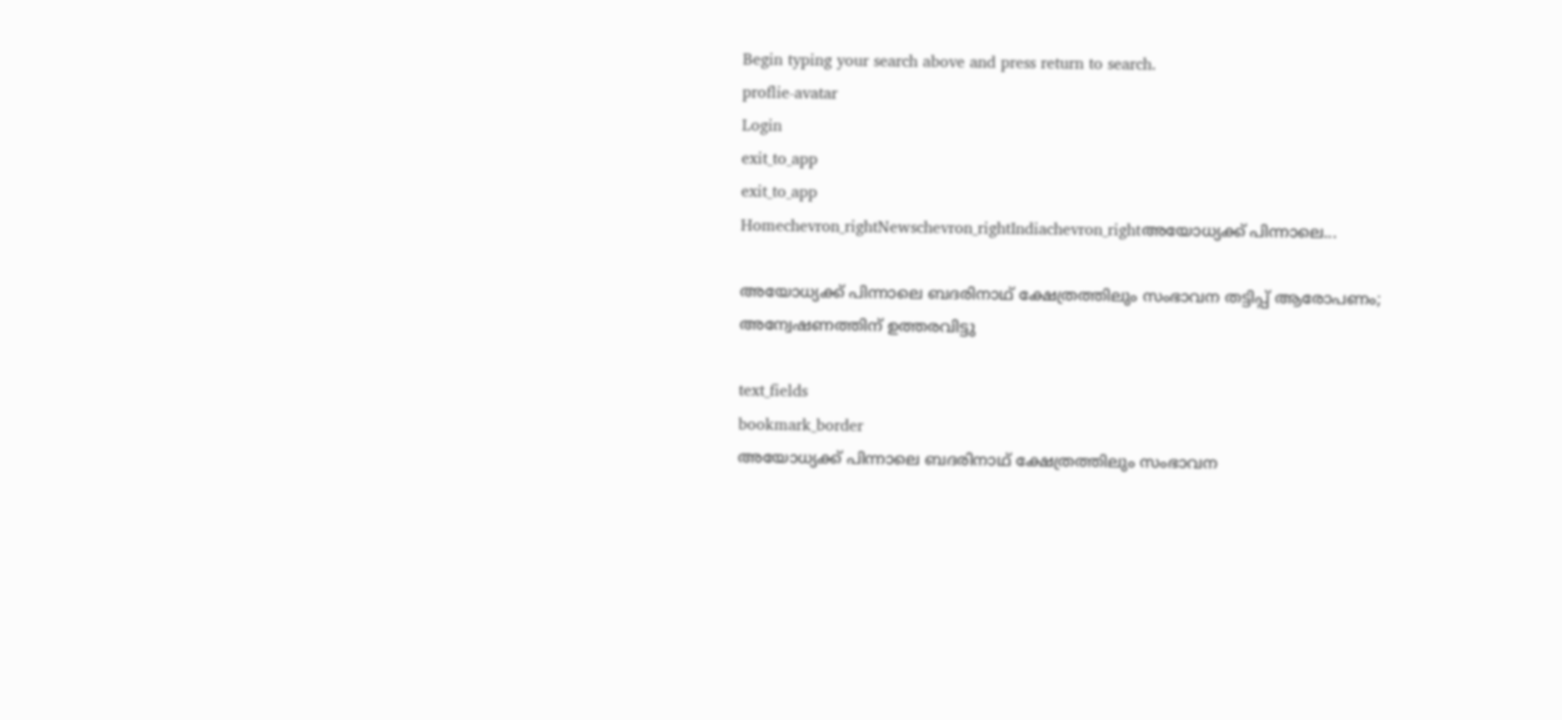Begin typing your search above and press return to search.
proflie-avatar
Login
exit_to_app
exit_to_app
Homechevron_rightNewschevron_rightIndiachevron_rightഅയോധ്യക്ക് പിന്നാലെ...

അയോധ്യക്ക് പിന്നാലെ ബദരിനാഥ് ക്ഷേത്രത്തിലും സംഭാവന തട്ടിപ്പ് ആരോപണം; അന്വേഷണത്തിന് ഉത്തരവിട്ടു

text_fields
bookmark_border
അയോധ്യക്ക് പിന്നാലെ ബദരിനാഥ് ക്ഷേത്രത്തിലും സംഭാവന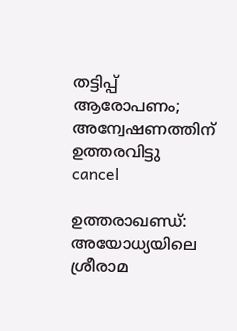തട്ടിപ്പ് ആരോപണം; അന്വേഷണത്തിന് ഉത്തരവിട്ടു
cancel

ഉത്തരാഖണ്ഡ്: അയോധ്യയിലെ ശ്രീരാമ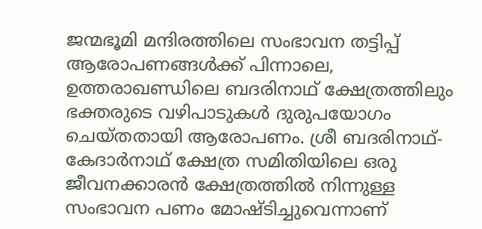ജന്മഭൂമി മന്ദിരത്തിലെ സംഭാവന തട്ടിപ്പ് ആരോപണങ്ങൾക്ക് പിന്നാലെ, ഉത്തരാഖണ്ഡിലെ ബദരിനാഥ് ക്ഷേത്രത്തിലും ഭക്തരുടെ വഴിപാടുകൾ ദുരുപയോഗം ചെയ്തതായി ആരോപണം. ശ്രീ ബദരിനാഥ്-കേദാർനാഥ് ക്ഷേത്ര സമിതിയിലെ ഒരു ജീവനക്കാരൻ ക്ഷേത്രത്തിൽ നിന്നുള്ള സംഭാവന പണം മോഷ്ടിച്ചുവെന്നാണ്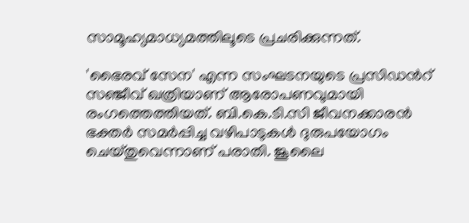സാമൂഹ്യമാധ്യമത്തിലൂടെ പ്രചരിക്കുന്നത്.

'ഭൈരവ് സേന' എന്ന സംഘടനയുടെ പ്രസിഡന്‍റ് സഞ്ജീവ് ഖത്രിയാണ് ആരോപണവുമായി രംഗത്തെത്തിയത്. ബി.കെ.ടി.സി ജീവനക്കാരൻ ഭക്തർ സമർപ്പിച്ച വഴിപാടുകൾ ദുരുപയോഗം ചെയ്തുവെന്നാണ് പരാതി. ജൂലൈ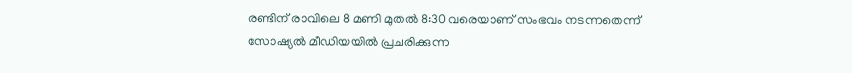രണ്ടിന് രാവിലെ 8 മണി മുതൽ 8:30 വരെയാണ് സംഭവം നടന്നതെന്ന് സോഷ്യൽ മീഡിയയിൽ പ്രചരിക്കുന്ന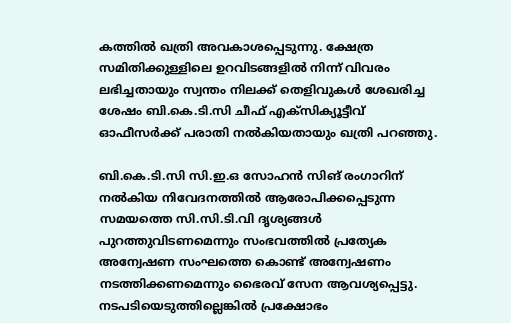കത്തിൽ ഖത്രി അവകാശപ്പെടുന്നു. ക്ഷേത്ര സമിതിക്കുള്ളിലെ ഉറവിടങ്ങളിൽ നിന്ന് വിവരം ലഭിച്ചതായും സ്വന്തം നിലക്ക് തെളിവുകൾ ശേഖരിച്ച ശേഷം ബി.കെ.ടി.സി ചീഫ് എക്സിക്യൂട്ടീവ് ഓഫീസർക്ക് പരാതി നൽകിയതായും ഖത്രി പറഞ്ഞു.

ബി.കെ.ടി.സി സി.ഇ.ഒ സോഹൻ സിങ് രംഗാറിന് നൽകിയ നിവേദനത്തിൽ ആരോപിക്കപ്പെടുന്ന സമയത്തെ സി.സി.ടി.വി ദൃശ്യങ്ങൾ പുറത്തുവിടണമെന്നും സംഭവത്തിൽ പ്രത്യേക അന്വേഷണ സംഘത്തെ കൊണ്ട് അന്വേഷണം നടത്തിക്കണമെന്നും ഭൈരവ് സേന ആവശ്യപ്പെട്ടു. നടപടിയെടുത്തില്ലെങ്കിൽ പ്രക്ഷോഭം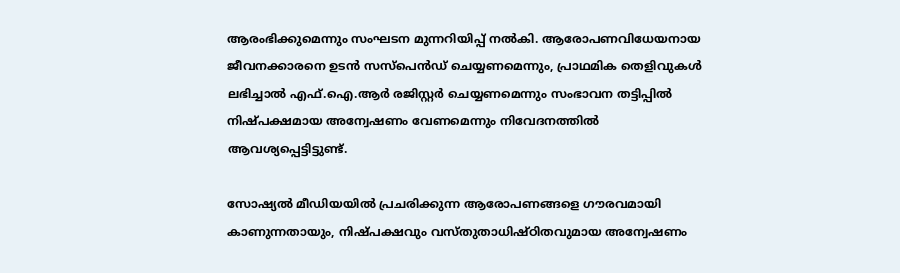ആരംഭിക്കുമെന്നും സംഘടന മുന്നറിയിപ്പ് നൽകി. ആരോപണവിധേയനായ ജീവനക്കാരനെ ഉടൻ സസ്പെൻഡ് ചെയ്യണമെന്നും, പ്രാഥമിക തെളിവുകൾ ലഭിച്ചാൽ എഫ്.ഐ.ആർ രജിസ്റ്റർ ചെയ്യണമെന്നും സംഭാവന തട്ടിപ്പിൽ നിഷ്പക്ഷമായ അന്വേഷണം വേണമെന്നും നിവേദനത്തിൽ ആവശ്യപ്പെട്ടിട്ടുണ്ട്.

സോഷ്യൽ മീഡിയയിൽ പ്രചരിക്കുന്ന ആരോപണങ്ങളെ ഗൗരവമായി കാണുന്നതായും, നിഷ്പക്ഷവും വസ്തുതാധിഷ്ഠിതവുമായ അന്വേഷണം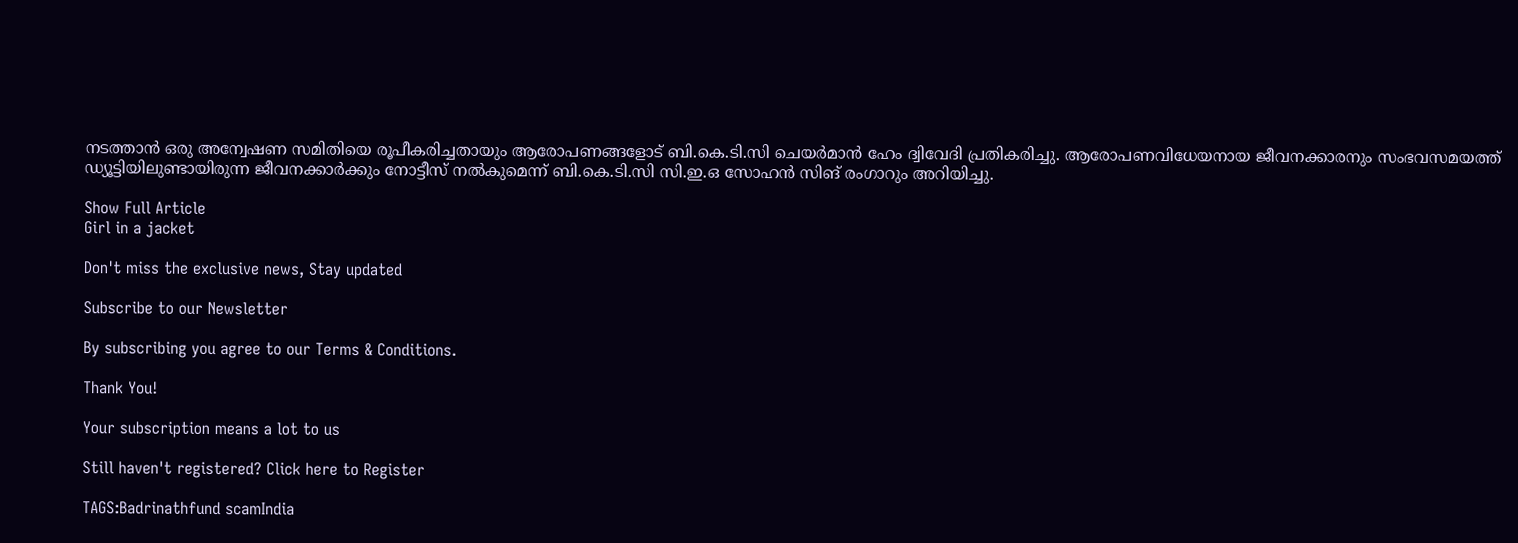നടത്താൻ ഒരു അന്വേഷണ സമിതിയെ രൂപീകരിച്ചതായും ആരോപണങ്ങളോട് ബി.കെ.ടി.സി ചെയർമാൻ ഹേം ദ്വിവേദി പ്രതികരിച്ചു. ആരോപണവിധേയനായ ജീവനക്കാരനും സംഭവസമയത്ത് ഡ്യൂട്ടിയിലുണ്ടായിരുന്ന ജീവനക്കാർക്കും നോട്ടീസ് നൽകുമെന്ന് ബി.കെ.ടി.സി സി.ഇ.ഒ സോഹൻ സിങ് രംഗാറും അറിയിച്ചു.

Show Full Article
Girl in a jacket

Don't miss the exclusive news, Stay updated

Subscribe to our Newsletter

By subscribing you agree to our Terms & Conditions.

Thank You!

Your subscription means a lot to us

Still haven't registered? Click here to Register

TAGS:Badrinathfund scamIndia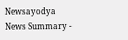Newsayodya
News Summary -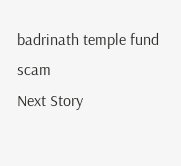badrinath temple fund scam
Next Story